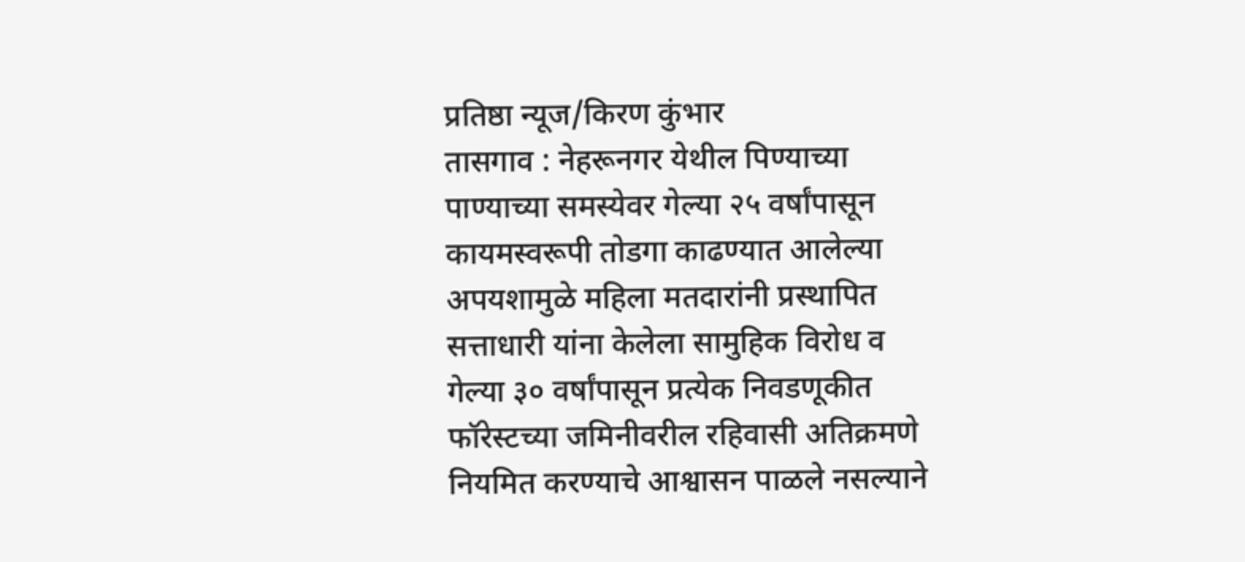प्रतिष्ठा न्यूज/किरण कुंभार
तासगाव : नेहरूनगर येथील पिण्याच्या पाण्याच्या समस्येवर गेल्या २५ वर्षांपासून कायमस्वरूपी तोडगा काढण्यात आलेल्या अपयशामुळे महिला मतदारांनी प्रस्थापित सत्ताधारी यांना केलेला सामुहिक विरोध व गेल्या ३० वर्षांपासून प्रत्येक निवडणूकीत फॉरेस्टच्या जमिनीवरील रहिवासी अतिक्रमणे नियमित करण्याचे आश्वासन पाळले नसल्याने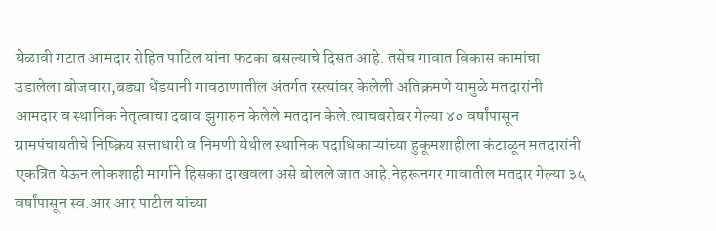येळावी गटात आमदार रोहित पाटिल यांना फटका बसल्याचे दिसत आहे. तसेच गावात विकास कामांचा उडालेला बोजवारा,बड्या धेंडयानी गावठाणातील अंतर्गत रस्त्यांवर केलेली अतिक्रमणे यामुळे मतदारांनी आमदार व स्थानिक नेतृत्वाचा दबाव झुगारुन केलेले मतदान केले.त्याचबरोबर गेल्या ४० वर्षांपासून ग्रामपंचायतीचे निष्क्रिय सत्ताधारी व निमणी येथील स्थानिक पदाधिकाऱ्यांच्या हुकूमशाहीला कंटाळून मतदारांनी एकत्रित येऊन लोकशाही मार्गाने हिसका दाखवला असे बोलले जात आहे.नेहरूनगर गावातील मतदार गेल्या ३५ वर्षांपासून स्व.आर आर पाटील यांच्या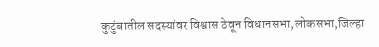कुटुंबातील सदस्यांवर विश्वास ठेवून विधानसभा,लोकसभा,जिल्हा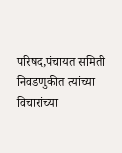परिषद,पंचायत समिती निवडणुकीत त्यांच्या विचारांच्या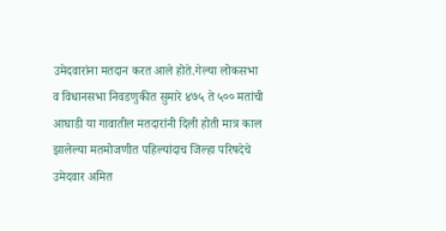उमेदवारांना मतदान करत आले होते.गेल्या लोकसभा व विधानसभा निवडणुकीत सुमारे ४७५ ते ५०० मतांची आघाडी या गावातील मतदारांनी दिली होती मात्र काल झालेल्या मतमोजणीत पहिल्यांदाच जिल्हा परिषदेचे उमेदवार अमित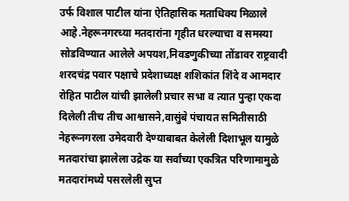उर्फ विशाल पाटील यांना ऐतिहासिक मताधिक्य मिळाले आहे.नेहरूनगरच्या मतदारांना गृहीत धरल्याचा व समस्या सोडविण्यात आलेले अपयश,निवडणुकीच्या तोंडावर राष्ट्रवादी शरदचंद्र पवार पक्षाचे प्रदेशाध्यक्ष शशिकांत शिंदे व आमदार रोहित पाटील यांची झालेली प्रचार सभा व त्यात पुन्हा एकदा दिलेली तीच तीच आश्वासने,वासुंबे पंचायत समितीसाठी नेहरूनगरला उमेदवारी देण्याबाबत केलेली दिशाभूल यामुळे मतदारांचा झालेला उद्रेक या सर्वांच्या एकत्रित परिणामामुळे मतदारांमध्ये पसरलेली सुप्त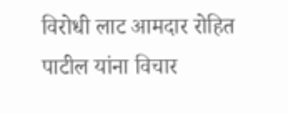विरोधी लाट आमदार रोहित पाटील यांना विचार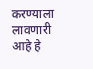करण्याला लावणारी आहे हे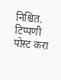निश्चित.
टिप्पणी पोस्ट करा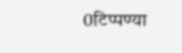0टिप्पण्या